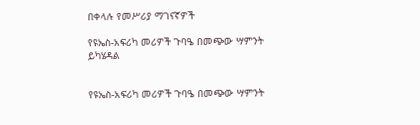በቀላሉ የመሥሪያ ማገናኛዎች

የዩኤስ-አፍሪካ መሪዎች ጉባዔ በመጭው ሣምንት ይካሄዳል


የዩኤስ-አፍሪካ መሪዎች ጉባዔ በመጭው ሣምንት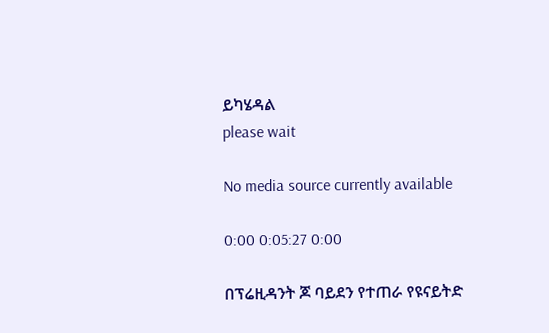ይካሄዳል
please wait

No media source currently available

0:00 0:05:27 0:00

በፕሬዚዳንት ጆ ባይደን የተጠራ የዩናይትድ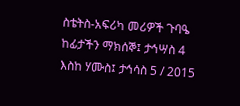ስቴትስ-አፍሪካ መሪዎች ጉባዔ ከፊታችን ማክሰኞ፤ ታኅሣስ 4 እስከ ሃሙስ፤ ታኅሳስ 5 / 2015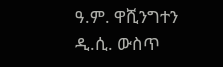ዓ.ም. ዋሺንግተን ዲ.ሲ. ውስጥ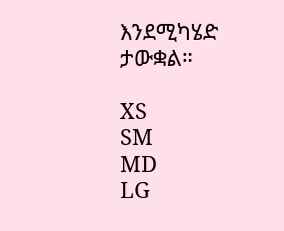እንደሚካሄድ ታውቋል።

XS
SM
MD
LG